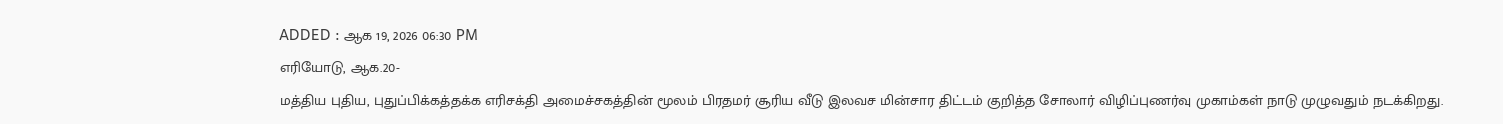ADDED : ஆக 19, 2026 06:30 PM
எரியோடு, ஆக.20-
மத்திய புதிய, புதுப்பிக்கத்தக்க எரிசக்தி அமைச்சகத்தின் மூலம் பிரதமர் சூரிய வீடு இலவச மின்சார திட்டம் குறித்த சோலார் விழிப்புணர்வு முகாம்கள் நாடு முழுவதும் நடக்கிறது.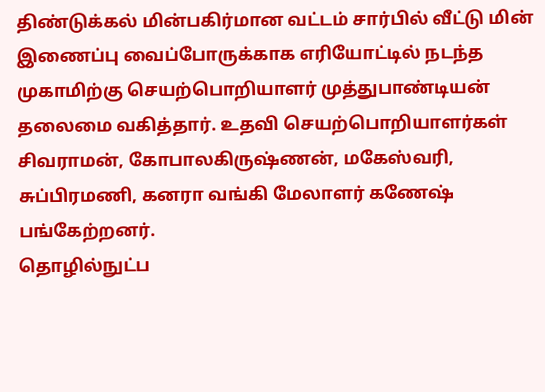திண்டுக்கல் மின்பகிர்மான வட்டம் சார்பில் வீட்டு மின் இணைப்பு வைப்போருக்காக எரியோட்டில் நடந்த முகாமிற்கு செயற்பொறியாளர் முத்துபாண்டியன் தலைமை வகித்தார். உதவி செயற்பொறியாளர்கள் சிவராமன், கோபாலகிருஷ்ணன், மகேஸ்வரி, சுப்பிரமணி, கனரா வங்கி மேலாளர் கணேஷ் பங்கேற்றனர்.
தொழில்நுட்ப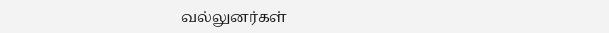வல்லுனர்கள்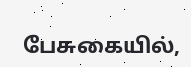பேசுகையில்,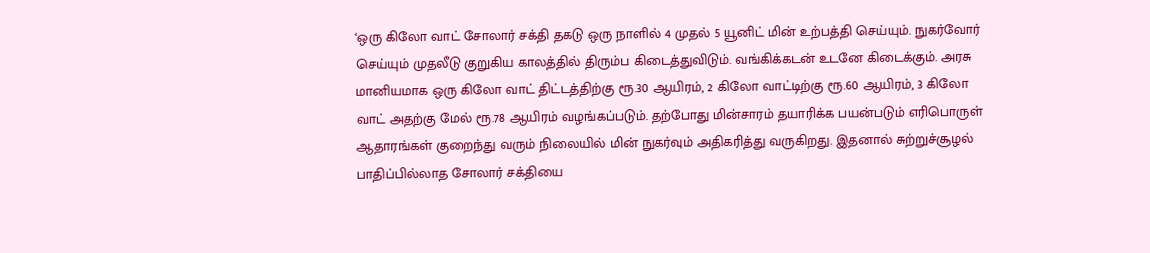‘ஒரு கிலோ வாட் சோலார் சக்தி தகடு ஒரு நாளில் 4 முதல் 5 யூனிட் மின் உற்பத்தி செய்யும். நுகர்வோர் செய்யும் முதலீடு குறுகிய காலத்தில் திரும்ப கிடைத்துவிடும். வங்கிக்கடன் உடனே கிடைக்கும். அரசு மானியமாக ஒரு கிலோ வாட் திட்டத்திற்கு ரூ.30 ஆயிரம், 2 கிலோ வாட்டிற்கு ரூ.60 ஆயிரம், 3 கிலோ வாட் அதற்கு மேல் ரூ.78 ஆயிரம் வழங்கப்படும். தற்போது மின்சாரம் தயாரிக்க பயன்படும் எரிபொருள் ஆதாரங்கள் குறைந்து வரும் நிலையில் மின் நுகர்வும் அதிகரித்து வருகிறது. இதனால் சுற்றுச்சூழல் பாதிப்பில்லாத சோலார் சக்தியை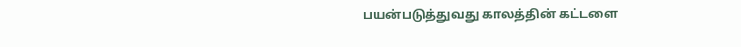பயன்படுத்துவது காலத்தின் கட்டளை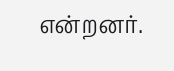என்றனர்.